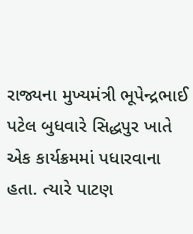રાજ્યના મુખ્યમંત્રી ભૂપેન્દ્રભાઈ પટેલ બુધવારે સિદ્ધપુર ખાતે એક કાર્યક્રમમાં પધારવાના હતા. ત્યારે પાટણ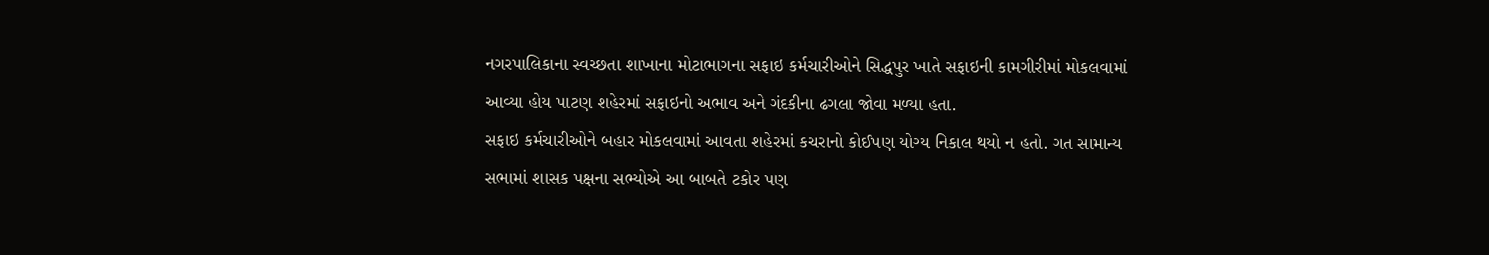નગરપાલિકાના સ્વચ્છતા શાખાના મોટાભાગના સફાઇ કર્મચારીઓને સિદ્ધપુર ખાતે સફાઇની કામગીરીમાં મોકલવામાં આવ્યા હોય પાટણ શહેરમાં સફાઇનો અભાવ અને ગંદકીના ઢગલા જોવા મળ્યા હતા.
સફાઇ કર્મચારીઓને બહાર મોકલવામાં આવતા શહેરમાં કચરાનો કોઈપણ યોગ્ય નિકાલ થયો ન હતો. ગત સામાન્ય સભામાં શાસક પક્ષના સભ્યોએ આ બાબતે ટકોર પણ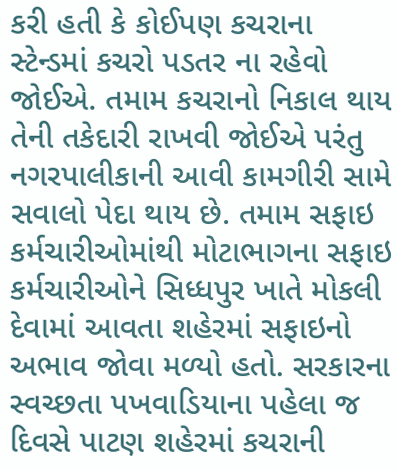કરી હતી કે કોઈપણ કચરાના સ્ટેન્ડમાં કચરો પડતર ના રહેવો જોઈએ. તમામ કચરાનો નિકાલ થાય તેની તકેદારી રાખવી જોઈએ પરંતુ નગરપાલીકાની આવી કામગીરી સામે સવાલો પેદા થાય છે. તમામ સફાઇ કર્મચારીઓમાંથી મોટાભાગના સફાઇ કર્મચારીઓને સિધ્ધપુર ખાતે મોકલી દેવામાં આવતા શહેરમાં સફાઇનો અભાવ જોવા મળ્યો હતો. સરકારના સ્વચ્છતા પખવાડિયાના પહેલા જ દિવસે પાટણ શહેરમાં કચરાની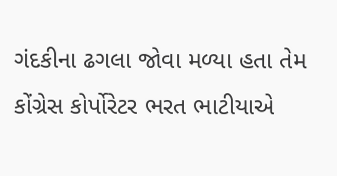ગંદકીના ઢગલા જોવા મળ્યા હતા તેમ કોંગ્રેસ કોર્પોરેટર ભરત ભાટીયાએ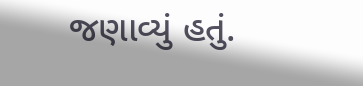જણાવ્યું હતું.